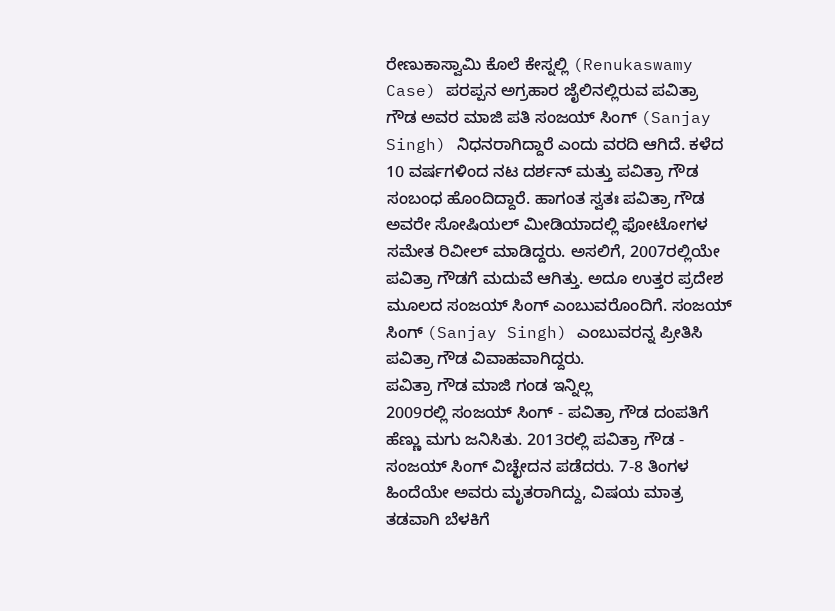ರೇಣುಕಾಸ್ವಾಮಿ ಕೊಲೆ ಕೇಸ್ನಲ್ಲಿ (Renukaswamy Case) ಪರಪ್ಪನ ಅಗ್ರಹಾರ ಜೈಲಿನಲ್ಲಿರುವ ಪವಿತ್ರಾ ಗೌಡ ಅವರ ಮಾಜಿ ಪತಿ ಸಂಜಯ್ ಸಿಂಗ್ (Sanjay Singh) ನಿಧನರಾಗಿದ್ದಾರೆ ಎಂದು ವರದಿ ಆಗಿದೆ. ಕಳೆದ 10 ವರ್ಷಗಳಿಂದ ನಟ ದರ್ಶನ್ ಮತ್ತು ಪವಿತ್ರಾ ಗೌಡ ಸಂಬಂಧ ಹೊಂದಿದ್ದಾರೆ. ಹಾಗಂತ ಸ್ವತಃ ಪವಿತ್ರಾ ಗೌಡ ಅವರೇ ಸೋಷಿಯಲ್ ಮೀಡಿಯಾದಲ್ಲಿ ಫೋಟೋಗಳ ಸಮೇತ ರಿವೀಲ್ ಮಾಡಿದ್ದರು. ಅಸಲಿಗೆ, 2007ರಲ್ಲಿಯೇ ಪವಿತ್ರಾ ಗೌಡಗೆ ಮದುವೆ ಆಗಿತ್ತು. ಅದೂ ಉತ್ತರ ಪ್ರದೇಶ ಮೂಲದ ಸಂಜಯ್ ಸಿಂಗ್ ಎಂಬುವರೊಂದಿಗೆ. ಸಂಜಯ್ ಸಿಂಗ್ (Sanjay Singh) ಎಂಬುವರನ್ನ ಪ್ರೀತಿಸಿ ಪವಿತ್ರಾ ಗೌಡ ವಿವಾಹವಾಗಿದ್ದರು.
ಪವಿತ್ರಾ ಗೌಡ ಮಾಜಿ ಗಂಡ ಇನ್ನಿಲ್ಲ
2009ರಲ್ಲಿ ಸಂಜಯ್ ಸಿಂಗ್ - ಪವಿತ್ರಾ ಗೌಡ ದಂಪತಿಗೆ ಹೆಣ್ಣು ಮಗು ಜನಿಸಿತು. 2013ರಲ್ಲಿ ಪವಿತ್ರಾ ಗೌಡ - ಸಂಜಯ್ ಸಿಂಗ್ ವಿಚ್ಛೇದನ ಪಡೆದರು. 7-8 ತಿಂಗಳ ಹಿಂದೆಯೇ ಅವರು ಮೃತರಾಗಿದ್ದು, ವಿಷಯ ಮಾತ್ರ ತಡವಾಗಿ ಬೆಳಕಿಗೆ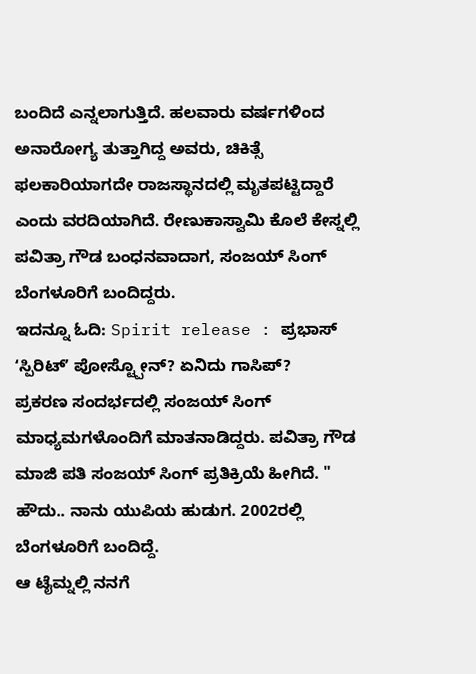ಬಂದಿದೆ ಎನ್ನಲಾಗುತ್ತಿದೆ. ಹಲವಾರು ವರ್ಷಗಳಿಂದ ಅನಾರೋಗ್ಯ ತುತ್ತಾಗಿದ್ದ ಅವರು, ಚಿಕಿತ್ಸೆ ಫಲಕಾರಿಯಾಗದೇ ರಾಜಸ್ಥಾನದಲ್ಲಿ ಮೃತಪಟ್ಟಿದ್ದಾರೆ ಎಂದು ವರದಿಯಾಗಿದೆ. ರೇಣುಕಾಸ್ವಾಮಿ ಕೊಲೆ ಕೇಸ್ನಲ್ಲಿ ಪವಿತ್ರಾ ಗೌಡ ಬಂಧನವಾದಾಗ, ಸಂಜಯ್ ಸಿಂಗ್ ಬೆಂಗಳೂರಿಗೆ ಬಂದಿದ್ದರು.
ಇದನ್ನೂ ಓದಿ: Spirit release : ಪ್ರಭಾಸ್ ʻಸ್ಪಿರಿಟ್ʼ ಪೋಸ್ಟ್ಪೋನ್? ಏನಿದು ಗಾಸಿಪ್?
ಪ್ರಕರಣ ಸಂದರ್ಭದಲ್ಲಿ ಸಂಜಯ್ ಸಿಂಗ್ ಮಾಧ್ಯಮಗಳೊಂದಿಗೆ ಮಾತನಾಡಿದ್ದರು. ಪವಿತ್ರಾ ಗೌಡ ಮಾಜಿ ಪತಿ ಸಂಜಯ್ ಸಿಂಗ್ ಪ್ರತಿಕ್ರಿಯೆ ಹೀಗಿದೆ. " ಹೌದು.. ನಾನು ಯುಪಿಯ ಹುಡುಗ. 2002ರಲ್ಲಿ ಬೆಂಗಳೂರಿಗೆ ಬಂದಿದ್ದೆ.
ಆ ಟೈಮ್ನಲ್ಲಿ ನನಗೆ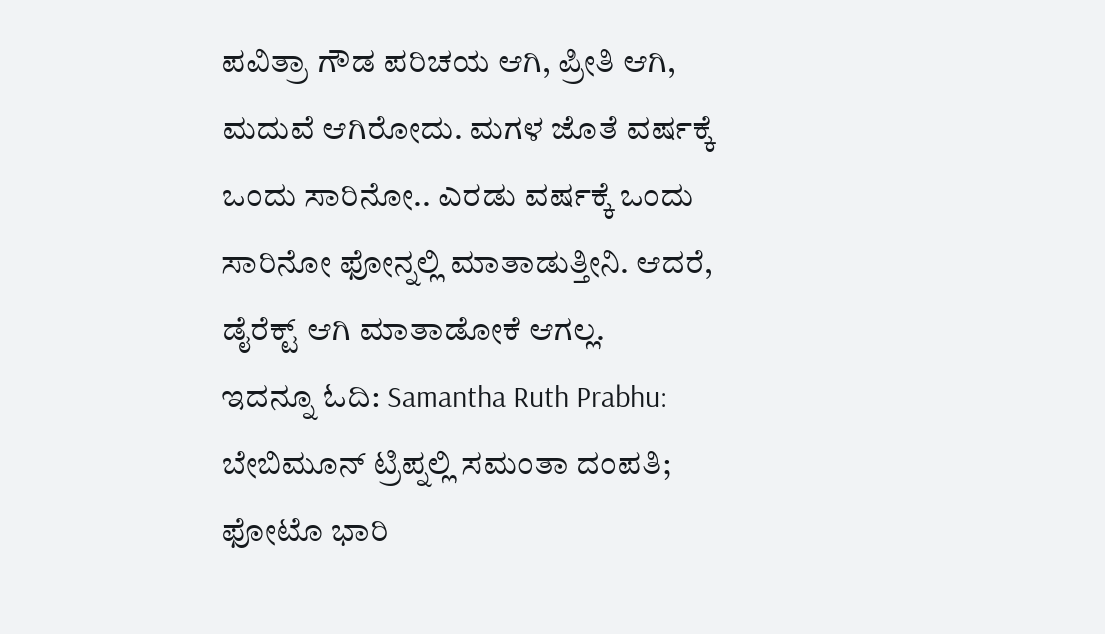ಪವಿತ್ರಾ ಗೌಡ ಪರಿಚಯ ಆಗಿ, ಪ್ರೀತಿ ಆಗಿ, ಮದುವೆ ಆಗಿರೋದು. ಮಗಳ ಜೊತೆ ವರ್ಷಕ್ಕೆ ಒಂದು ಸಾರಿನೋ.. ಎರಡು ವರ್ಷಕ್ಕೆ ಒಂದು ಸಾರಿನೋ ಫೋನ್ನಲ್ಲಿ ಮಾತಾಡುತ್ತೀನಿ. ಆದರೆ, ಡೈರೆಕ್ಟ್ ಆಗಿ ಮಾತಾಡೋಕೆ ಆಗಲ್ಲ.
ಇದನ್ನೂ ಓದಿ: Samantha Ruth Prabhu: ಬೇಬಿಮೂನ್ ಟ್ರಿಪ್ನಲ್ಲಿ ಸಮಂತಾ ದಂಪತಿ; ಫೋಟೊ ಭಾರಿ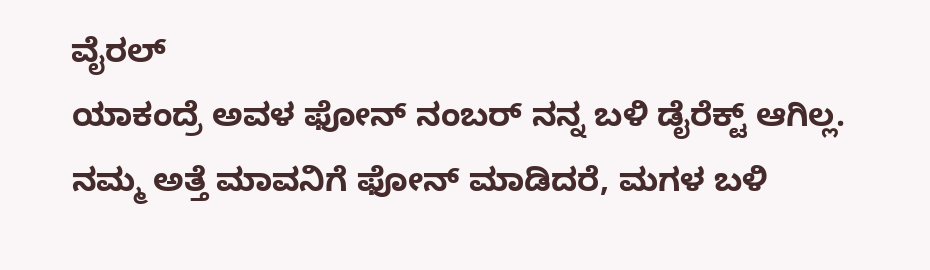ವೈರಲ್
ಯಾಕಂದ್ರೆ ಅವಳ ಫೋನ್ ನಂಬರ್ ನನ್ನ ಬಳಿ ಡೈರೆಕ್ಟ್ ಆಗಿಲ್ಲ. ನಮ್ಮ ಅತ್ತೆ ಮಾವನಿಗೆ ಫೋನ್ ಮಾಡಿದರೆ, ಮಗಳ ಬಳಿ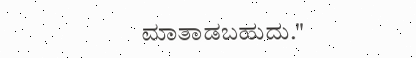ಮಾತಾಡಬಹುದು."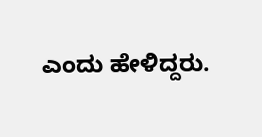ಎಂದು ಹೇಳಿದ್ದರು.